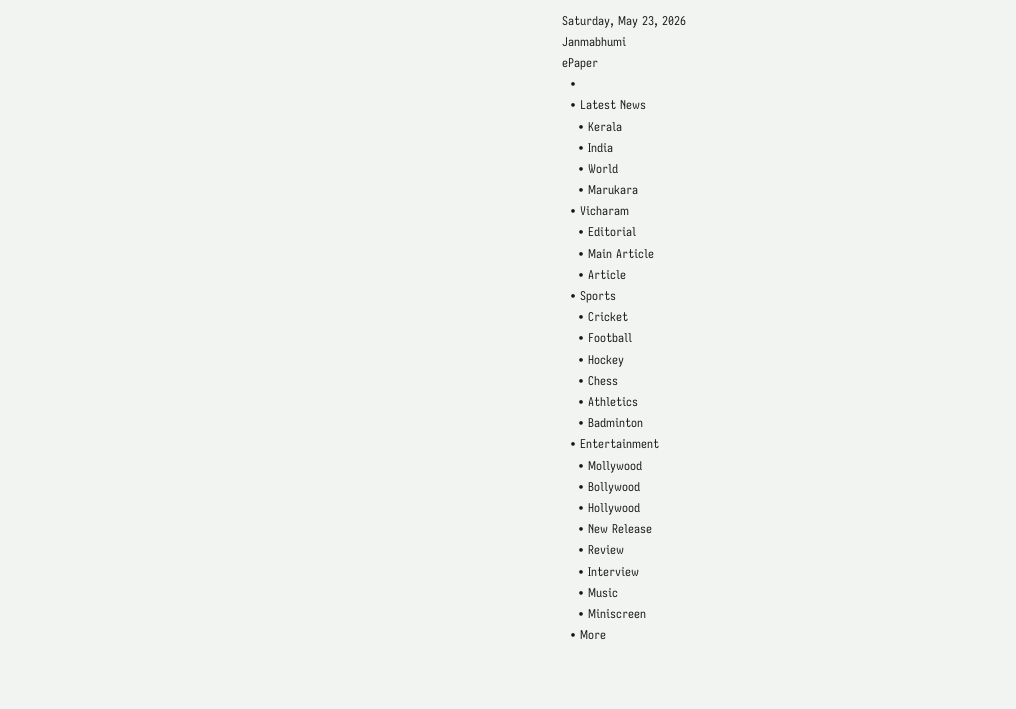Saturday, May 23, 2026
Janmabhumi
ePaper
  •
  • Latest News
    • Kerala
    • India
    • World
    • Marukara
  • Vicharam
    • Editorial
    • Main Article
    • Article
  • Sports
    • Cricket
    • Football
    • Hockey
    • Chess
    • Athletics
    • Badminton
  • Entertainment
    • Mollywood
    • Bollywood
    • Hollywood
    • New Release
    • Review
    • Interview
    • Music
    • Miniscreen
  • More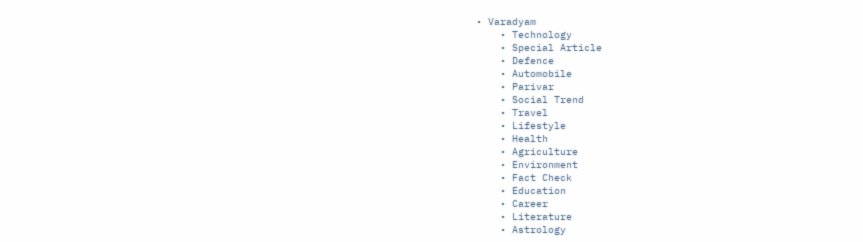• Varadyam
    • Technology
    • Special Article
    • Defence
    • Automobile
    • Parivar
    • Social Trend
    • Travel
    • Lifestyle
    • Health
    • Agriculture
    • Environment
    • Fact Check
    • Education
    • Career
    • Literature
    • Astrology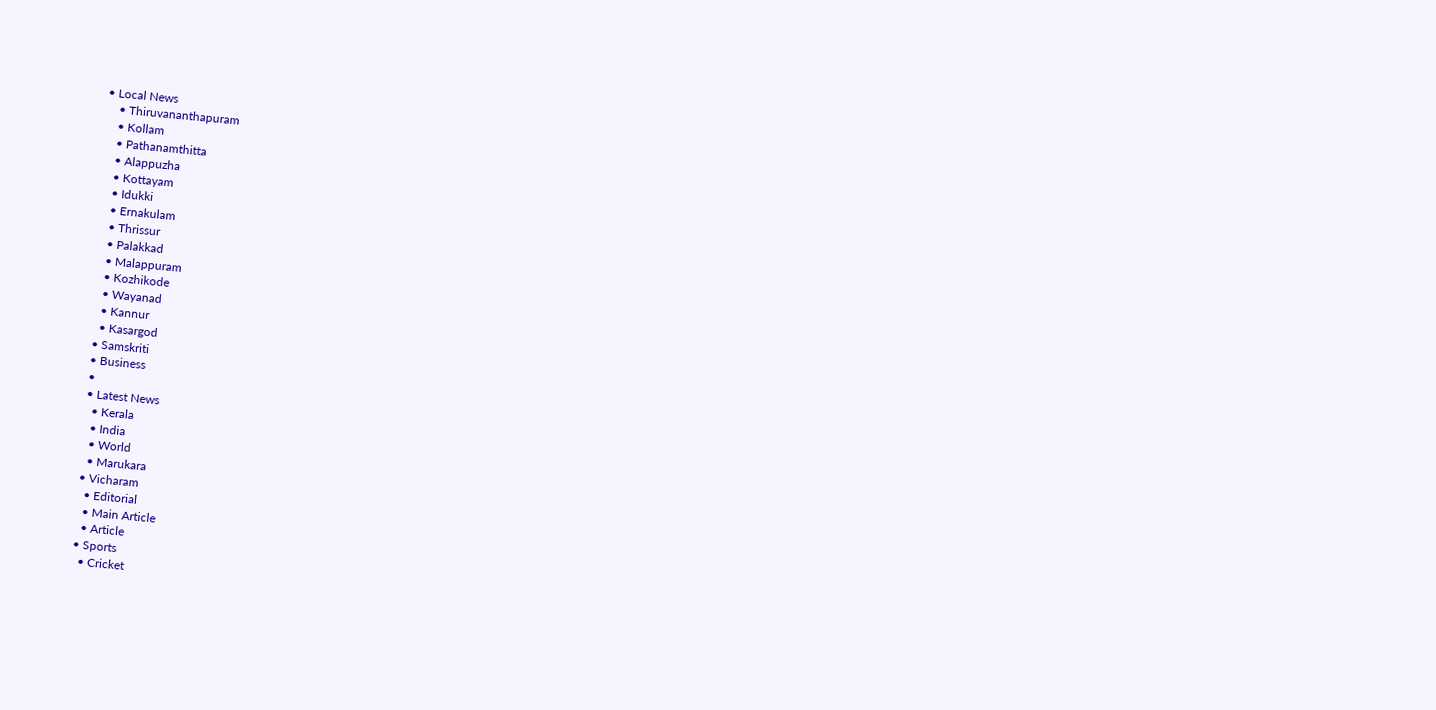• Local News
    • Thiruvananthapuram
    • Kollam
    • Pathanamthitta
    • Alappuzha
    • Kottayam
    • Idukki
    • Ernakulam
    • Thrissur
    • Palakkad
    • Malappuram
    • Kozhikode
    • Wayanad
    • Kannur
    • Kasargod
  • Samskriti
  • Business
  •
  • Latest News
    • Kerala
    • India
    • World
    • Marukara
  • Vicharam
    • Editorial
    • Main Article
    • Article
  • Sports
    • Cricket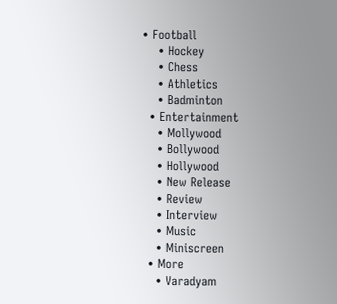• Football
    • Hockey
    • Chess
    • Athletics
    • Badminton
  • Entertainment
    • Mollywood
    • Bollywood
    • Hollywood
    • New Release
    • Review
    • Interview
    • Music
    • Miniscreen
  • More
    • Varadyam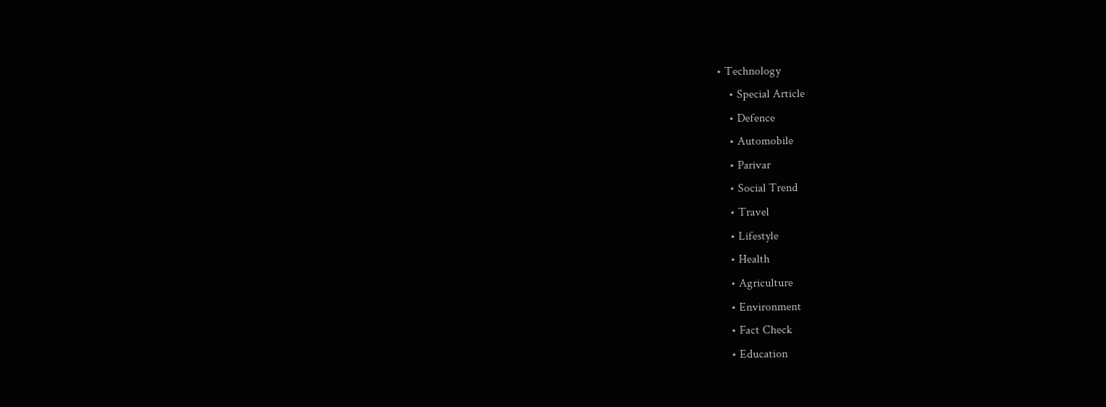• Technology
    • Special Article
    • Defence
    • Automobile
    • Parivar
    • Social Trend
    • Travel
    • Lifestyle
    • Health
    • Agriculture
    • Environment
    • Fact Check
    • Education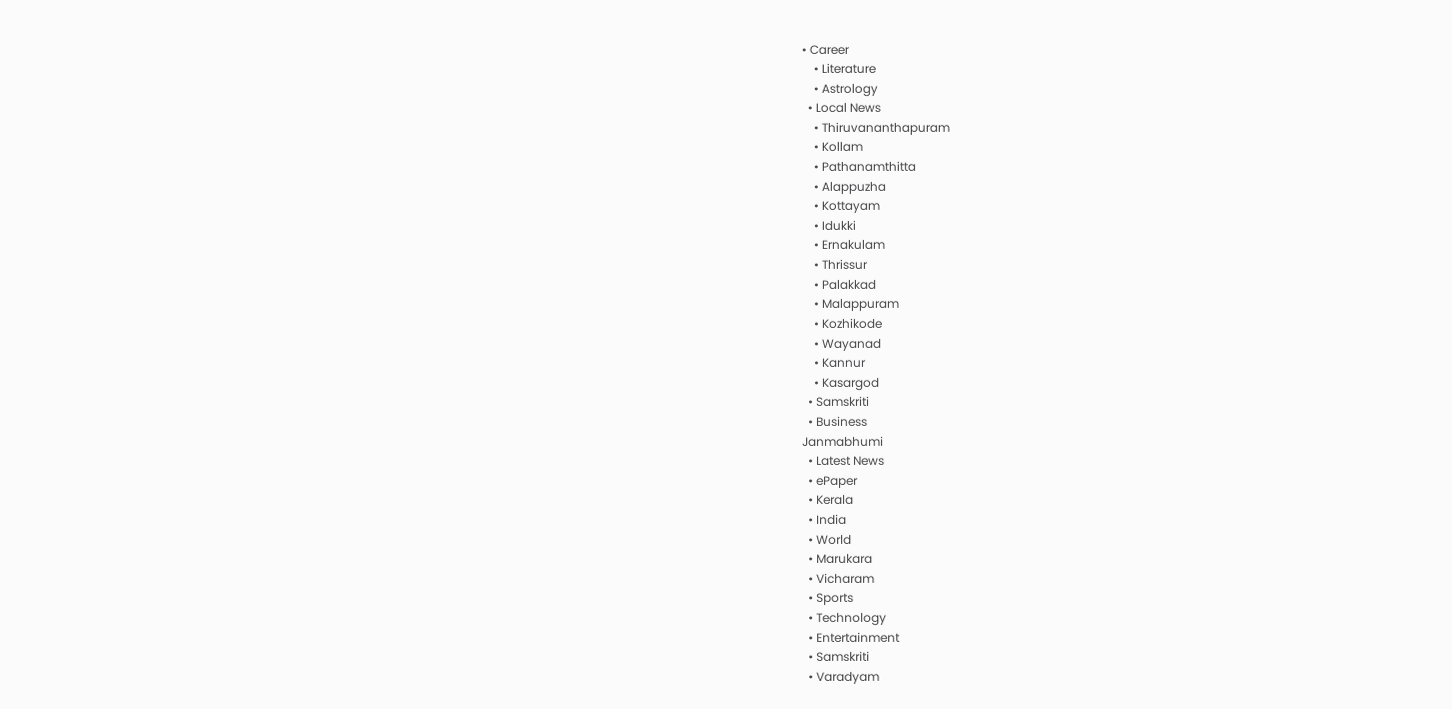• Career
    • Literature
    • Astrology
  • Local News
    • Thiruvananthapuram
    • Kollam
    • Pathanamthitta
    • Alappuzha
    • Kottayam
    • Idukki
    • Ernakulam
    • Thrissur
    • Palakkad
    • Malappuram
    • Kozhikode
    • Wayanad
    • Kannur
    • Kasargod
  • Samskriti
  • Business
Janmabhumi
  • Latest News
  • ePaper
  • Kerala
  • India
  • World
  • Marukara
  • Vicharam
  • Sports
  • Technology
  • Entertainment
  • Samskriti
  • Varadyam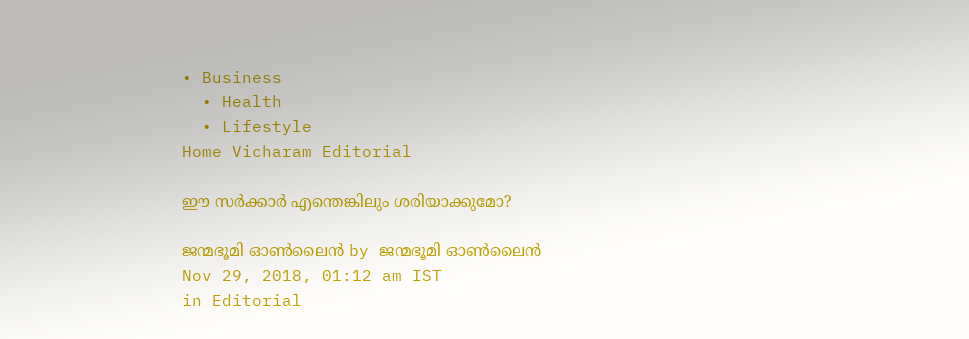• Business
  • Health
  • Lifestyle
Home Vicharam Editorial

ഈ സര്‍ക്കാര്‍ എന്തെങ്കിലും ശരിയാക്കുമോ?

ജന്മഭൂമി ഓണ്‍ലൈന്‍ by ജന്മഭൂമി ഓണ്‍ലൈന്‍
Nov 29, 2018, 01:12 am IST
in Editorial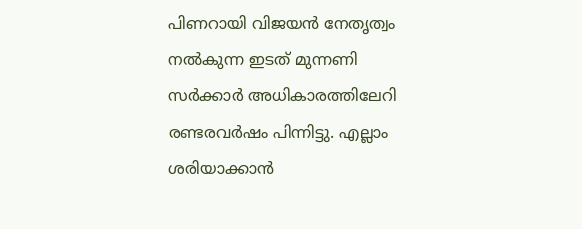പിണറായി വിജയന്‍ നേതൃത്വം നല്‍കുന്ന ഇടത് മുന്നണി സര്‍ക്കാര്‍ അധികാരത്തിലേറി രണ്ടരവര്‍ഷം പിന്നിട്ടു. എല്ലാം ശരിയാക്കാന്‍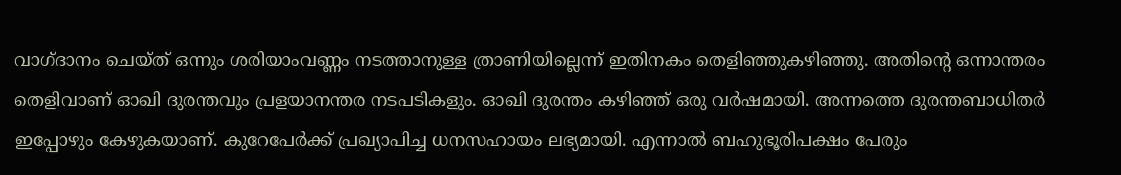വാഗ്ദാനം ചെയ്ത് ഒന്നും ശരിയാംവണ്ണം നടത്താനുള്ള ത്രാണിയില്ലെന്ന് ഇതിനകം തെളിഞ്ഞുകഴിഞ്ഞു. അതിന്റെ ഒന്നാന്തരം തെളിവാണ് ഓഖി ദുരന്തവും പ്രളയാനന്തര നടപടികളും. ഓഖി ദുരന്തം കഴിഞ്ഞ് ഒരു വര്‍ഷമായി. അന്നത്തെ ദുരന്തബാധിതര്‍ ഇപ്പോഴും കേഴുകയാണ്. കുറേപേര്‍ക്ക് പ്രഖ്യാപിച്ച ധനസഹായം ലഭ്യമായി. എന്നാല്‍ ബഹുഭൂരിപക്ഷം പേരും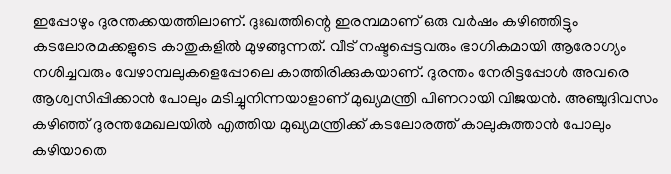ഇപ്പോഴും ദുരന്തക്കയത്തിലാണ്. ദുഃഖത്തിന്റെ ഇരമ്പമാണ് ഒരു വര്‍ഷം കഴിഞ്ഞിട്ടും കടലോരമക്കളുടെ കാതുകളില്‍ മുഴങ്ങുന്നത്. വീട് നഷ്ടപ്പെട്ടവരും ഭാഗികമായി ആരോഗ്യം നശിച്ചവരും വേഴാമ്പലുകളെപ്പോലെ കാത്തിരിക്കുകയാണ്. ദുരന്തം നേരിട്ടപ്പോള്‍ അവരെ ആശ്വസിപ്പിക്കാന്‍ പോലും മടിച്ചുനിന്നയാളാണ് മുഖ്യമന്ത്രി പിണറായി വിജയന്‍. അഞ്ചുദിവസം കഴിഞ്ഞ് ദുരന്തമേഖലയില്‍ എത്തിയ മുഖ്യമന്ത്രിക്ക് കടലോരത്ത് കാലുകുത്താന്‍ പോലും കഴിയാതെ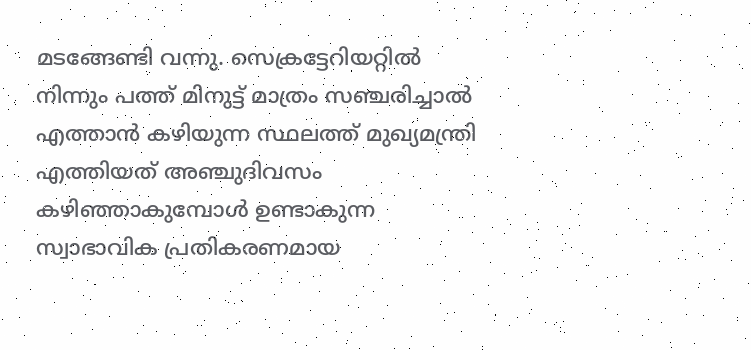മടങ്ങേണ്ടി വന്നു. സെക്രട്ടേറിയറ്റില്‍ നിന്നും പത്ത് മിനുട്ട് മാത്രം സഞ്ചരിച്ചാല്‍ എത്താന്‍ കഴിയുന്ന സ്ഥലത്ത് മുഖ്യമന്ത്രി എത്തിയത് അഞ്ചുദിവസം കഴിഞ്ഞാകുമ്പോള്‍ ഉണ്ടാകുന്ന സ്വാഭാവിക പ്രതികരണമായ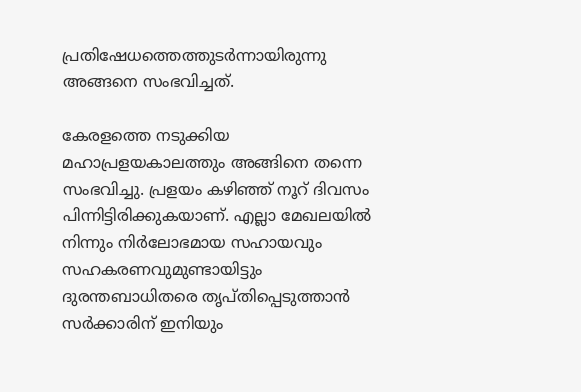പ്രതിഷേധത്തെത്തുടര്‍ന്നായിരുന്നു അങ്ങനെ സംഭവിച്ചത്.

കേരളത്തെ നടുക്കിയ മഹാപ്രളയകാലത്തും അങ്ങിനെ തന്നെ സംഭവിച്ചു. പ്രളയം കഴിഞ്ഞ് നൂറ് ദിവസം പിന്നിട്ടിരിക്കുകയാണ്. എല്ലാ മേഖലയില്‍ നിന്നും നിര്‍ലോഭമായ സഹായവും സഹകരണവുമുണ്ടായിട്ടും ദുരന്തബാധിതരെ തൃപ്തിപ്പെടുത്താന്‍ സര്‍ക്കാരിന് ഇനിയും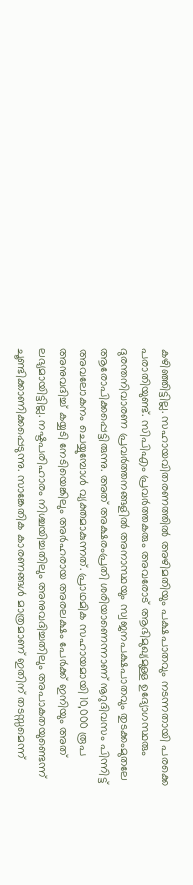കഴിഞ്ഞിട്ടില്ല. സഹായവിതരണത്തില്‍ അഴിമതിയും പക്ഷപാതവും നടന്നതായി പരക്കെ പരാതിയുണ്ട്. സിപിഎം പ്രവര്‍ത്തകരും അവരോട് ആഭിമുഖ്യമുള്ള ഉദ്യോഗസ്ഥരും ദുരന്തനിവാരണ പ്രവര്‍ത്തനങ്ങളില്‍ അനാസ്ഥയും സ്വജനപക്ഷപാതവും തുടക്കംമുതലേ ആരോപിക്കപ്പെട്ടിരുന്നു. അത് അക്ഷരംപ്രതി ശരിയാണെന്നാണ് നൂറുദിവസം പിന്നിട്ട് അവലോകനം ചെയ്യുമ്പോള്‍ വ്യക്തമാകുന്നത്. പ്രാഥമിക സഹായമായി 10,000 രൂപ അനുവദിച്ച് കയ്യടി നേടിയെങ്കിലും അര്‍ഹരായ അരലക്ഷം പേര്‍ക്ക് ഇനിയും അത് ലഭ്യമായിട്ടില്ല. നഷ്ടപരിഹാരം നിശ്ചയിച്ചതിലും അനുവദിച്ചതിലും അപാകതയുണ്ടെന്ന് ചൂണ്ടിക്കാണിക്കപ്പെടുന്നു. സാങ്കേതിക കാരണങ്ങള്‍ മാത്രമാണ് ഇതിന് തടസ്സമെന്ന്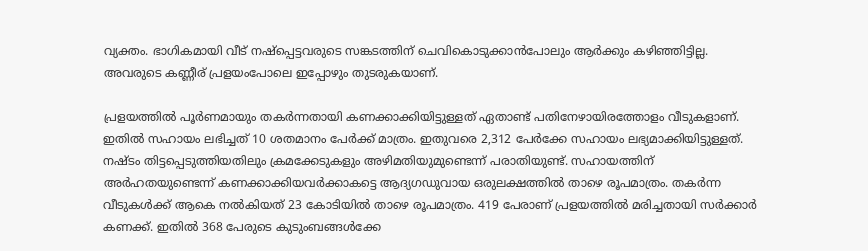വ്യക്തം. ഭാഗികമായി വീട് നഷ്‌പ്പെട്ടവരുടെ സങ്കടത്തിന് ചെവികൊടുക്കാന്‍പോലും ആര്‍ക്കും കഴിഞ്ഞിട്ടില്ല. അവരുടെ കണ്ണീര് പ്രളയംപോലെ ഇപ്പോഴും തുടരുകയാണ്.

പ്രളയത്തില്‍ പൂര്‍ണമായും തകര്‍ന്നതായി കണക്കാക്കിയിട്ടുള്ളത് ഏതാണ്ട് പതിനേഴായിരത്തോളം വീടുകളാണ്. ഇതില്‍ സഹായം ലഭിച്ചത് 10 ശതമാനം പേര്‍ക്ക് മാത്രം. ഇതുവരെ 2,312 പേര്‍ക്കേ സഹായം ലഭ്യമാക്കിയിട്ടുള്ളത്. നഷ്ടം തിട്ടപ്പെടുത്തിയതിലും ക്രമക്കേടുകളും അഴിമതിയുമുണ്ടെന്ന് പരാതിയുണ്ട്. സഹായത്തിന് അര്‍ഹതയുണ്ടെന്ന് കണക്കാക്കിയവര്‍ക്കാകട്ടെ ആദ്യഗഡുവായ ഒരുലക്ഷത്തില്‍ താഴെ രൂപമാത്രം. തകര്‍ന്ന വീടുകള്‍ക്ക് ആകെ നല്‍കിയത് 23 കോടിയില്‍ താഴെ രൂപമാത്രം. 419 പേരാണ് പ്രളയത്തില്‍ മരിച്ചതായി സര്‍ക്കാര്‍ കണക്ക്. ഇതില്‍ 368 പേരുടെ കുടുംബങ്ങള്‍ക്കേ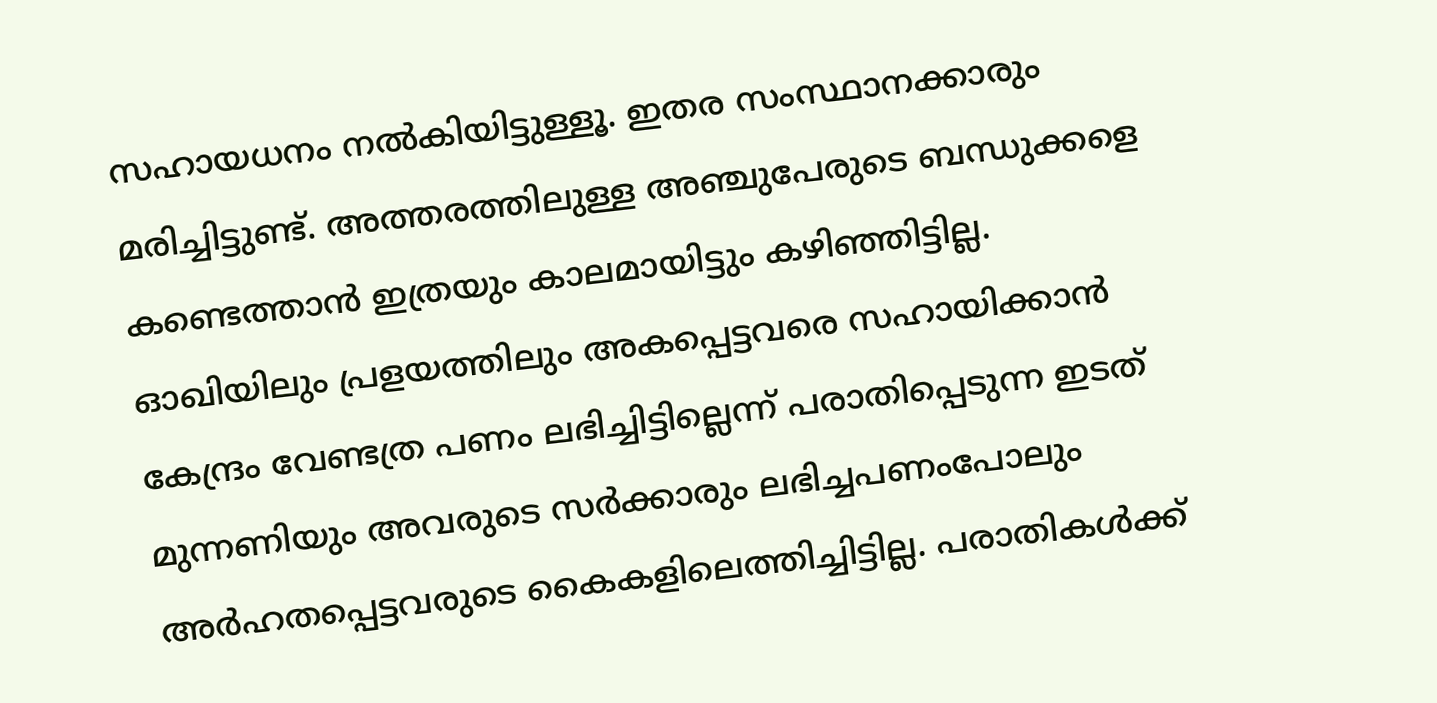സഹായധനം നല്‍കിയിട്ടുള്ളൂ. ഇതര സംസ്ഥാനക്കാരും മരിച്ചിട്ടുണ്ട്. അത്തരത്തിലുള്ള അഞ്ചുപേരുടെ ബന്ധുക്കളെ കണ്ടെത്താന്‍ ഇത്രയും കാലമായിട്ടും കഴിഞ്ഞിട്ടില്ല. ഓഖിയിലും പ്രളയത്തിലും അകപ്പെട്ടവരെ സഹായിക്കാന്‍ കേന്ദ്രം വേണ്ടത്ര പണം ലഭിച്ചിട്ടില്ലെന്ന് പരാതിപ്പെടുന്ന ഇടത് മുന്നണിയും അവരുടെ സര്‍ക്കാരും ലഭിച്ചപണംപോലും അര്‍ഹതപ്പെട്ടവരുടെ കൈകളിലെത്തിച്ചിട്ടില്ല. പരാതികള്‍ക്ക്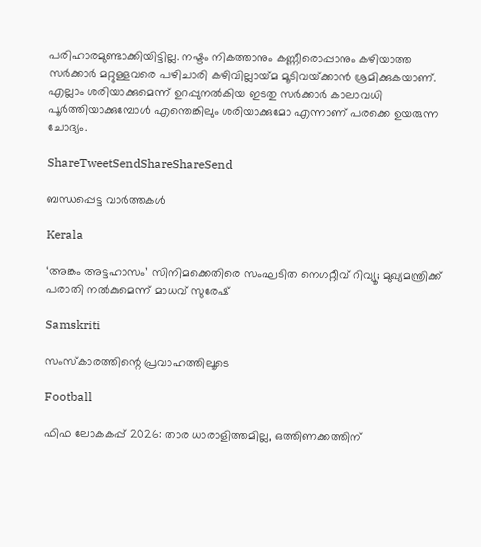പരിഹാരമുണ്ടാക്കിയിട്ടില്ല. നഷ്ടം നികത്താനും കണ്ണീരൊപ്പാനും കഴിയാത്ത സര്‍ക്കാര്‍ മറ്റുള്ളവരെ പഴിചാരി കഴിവില്ലായ്‌മ മൂടിവയ്‌ക്കാന്‍ ശ്രമിക്കുകയാണ്. എല്ലാം ശരിയാക്കുമെന്ന് ഉറപ്പുനല്‍കിയ ഇടതു സര്‍ക്കാര്‍ കാലാവധി പൂര്‍ത്തിയാക്കുമ്പോള്‍ എന്തെങ്കിലും ശരിയാക്കുമോ എന്നാണ് പരക്കെ ഉയരുന്ന ചോദ്യം.

ShareTweetSendShareShareSend

ബന്ധപ്പെട്ട വാര്‍ത്തകള്‍

Kerala

‘അങ്കം അട്ടഹാസം’ സിനിമക്കെതിരെ സംഘടിത നെഗറ്റീവ് റിവ്യൂ; മുഖ്യമന്ത്രിക്ക് പരാതി നല്‍കുമെന്ന് മാധവ് സുരേഷ്

Samskriti

സംസ്‌കാരത്തിന്റെ പ്രവാഹത്തിലൂടെ

Football

ഫിഫ ലോകകപ്പ് 2026: താര ധാരാളിത്തമില്ല, ഒത്തിണക്കത്തിന്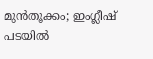മുന്‍തൂക്കം; ഇംഗ്ലീഷ് പടയില്‍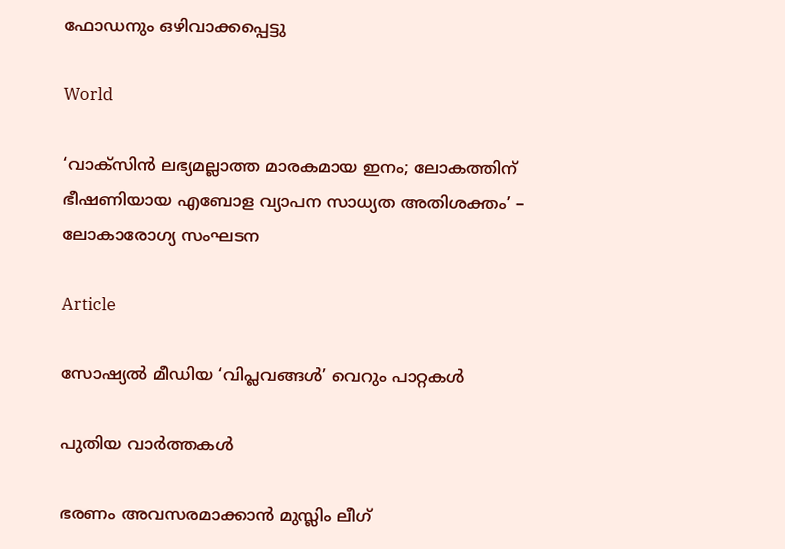ഫോഡനും ഒഴിവാക്കപ്പെട്ടു

World

‘വാക്സിൻ ലഭ്യമല്ലാത്ത മാരകമായ ഇനം; ലോകത്തിന് ഭീഷണിയായ എബോള വ്യാപന സാധ്യത അതിശക്തം’ – ലോകാരോഗ്യ സംഘടന

Article

സോഷ്യല്‍ മീഡിയ ‘വിപ്ലവങ്ങള്‍’ വെറും പാറ്റകള്‍

പുതിയ വാര്‍ത്തകള്‍

ഭരണം അവസരമാക്കാന്‍ മുസ്ലിം ലീഗ്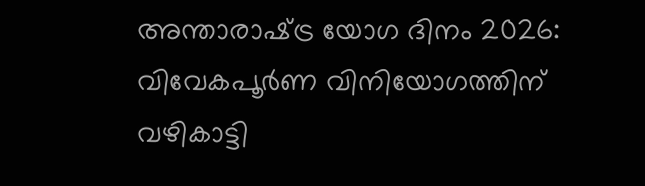അന്താരാഷ്‌ട്ര യോഗ ദിനം 2026: വിവേകപൂര്‍ണ വിനിയോഗത്തിന് വഴികാട്ടി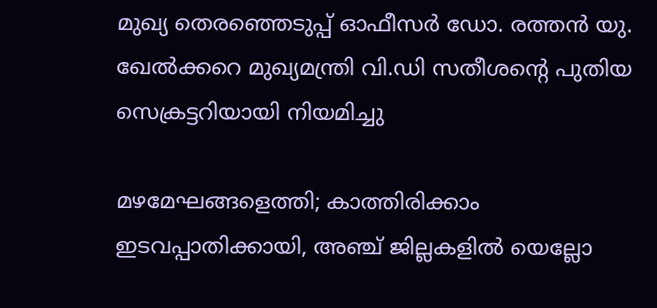മുഖ്യ തെരഞ്ഞെടുപ്പ് ഓഫീസർ ഡോ. രത്തൻ യു. ഖേൽക്കറെ മുഖ്യമന്ത്രി വി.ഡി സതീശന്റെ പുതിയ സെക്രട്ടറിയായി നിയമിച്ചു

മഴമേഘങ്ങളെത്തി; കാത്തിരിക്കാം ഇടവപ്പാതിക്കായി, അഞ്ച് ജില്ലകളിൽ യെല്ലോ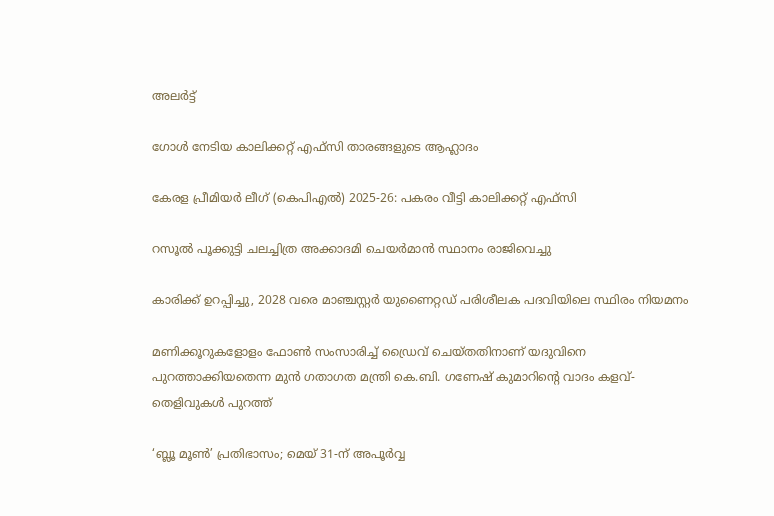അലർട്ട്

ഗോള്‍ നേടിയ കാലിക്കറ്റ് എഫ്‌സി താരങ്ങളുടെ ആഹ്ലാദം

കേരള പ്രീമിയര്‍ ലീഗ് (കെപിഎല്‍) 2025-26: പകരം വീട്ടി കാലിക്കറ്റ് എഫ്‌സി

റസൂൽ പൂക്കുട്ടി ചലച്ചിത്ര അക്കാദമി ചെയർമാൻ സ്ഥാനം രാജിവെച്ചു

കാരിക്ക് ഉറപ്പിച്ചു, 2028 വരെ മാഞ്ചസ്റ്റര്‍ യുണൈറ്റഡ് പരിശീലക പദവിയിലെ സ്ഥിരം നിയമനം

മണിക്കൂറുകളോളം ഫോൺ സംസാരിച്ച് ഡ്രൈവ് ചെയ്തതിനാണ് യദുവിനെ പുറത്താക്കിയതെന്ന മുൻ ഗതാഗത മന്ത്രി കെ.ബി. ഗണേഷ് കുമാറിന്റെ വാദം കളവ്- തെളിവുകൾ പുറത്ത്

‘ബ്ലൂ മൂണ്‍’ പ്രതിഭാസം; മെയ് 31-ന് അപൂര്‍വ്വ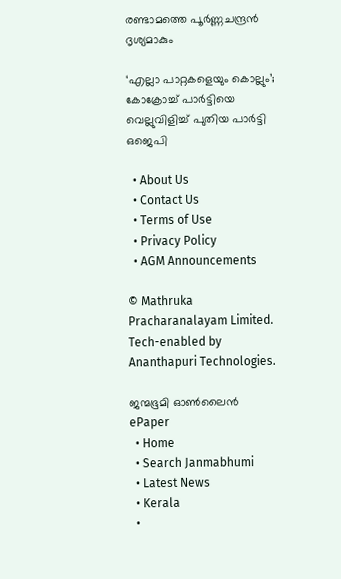രണ്ടാമത്തെ പൂര്‍ണ്ണചന്ദ്രൻ ദൃശ്യമാകും

‘എല്ലാ പാറ്റകളെയും കൊല്ലും’; കോക്രോച്ച്‌ പാര്‍ട്ടിയെ വെല്ലുവിളിച്ച്‌ പുതിയ പാര്‍ട്ടി ഒജെപി

  • About Us
  • Contact Us
  • Terms of Use
  • Privacy Policy
  • AGM Announcements

© Mathruka Pracharanalayam Limited.
Tech-enabled by Ananthapuri Technologies.

ജന്മഭൂമി ഓണ്‍ലൈന്‍
ePaper
  • Home
  • Search Janmabhumi
  • Latest News
  • Kerala
  •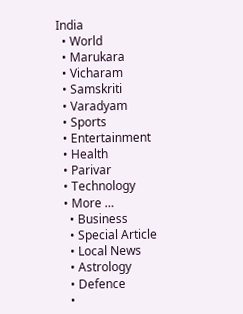India
  • World
  • Marukara
  • Vicharam
  • Samskriti
  • Varadyam
  • Sports
  • Entertainment
  • Health
  • Parivar
  • Technology
  • More …
    • Business
    • Special Article
    • Local News
    • Astrology
    • Defence
    •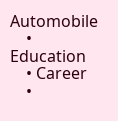Automobile
    • Education
    • Career
    •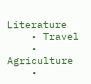Literature
    • Travel
    • Agriculture
    •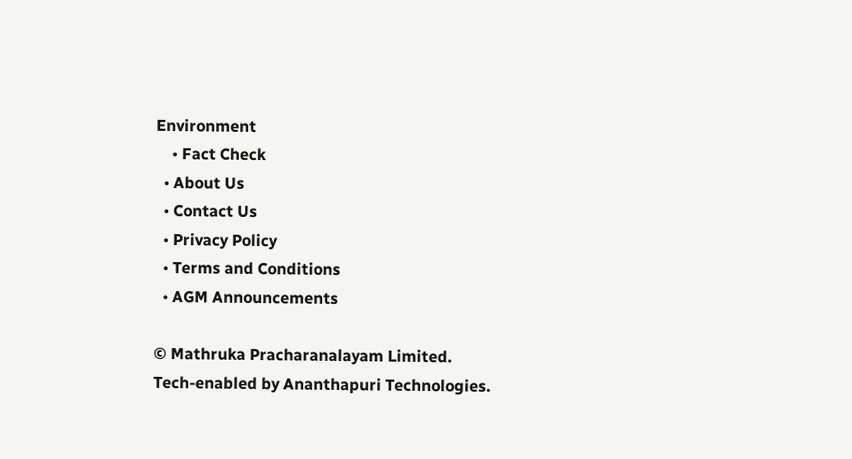Environment
    • Fact Check
  • About Us
  • Contact Us
  • Privacy Policy
  • Terms and Conditions
  • AGM Announcements

© Mathruka Pracharanalayam Limited.
Tech-enabled by Ananthapuri Technologies.